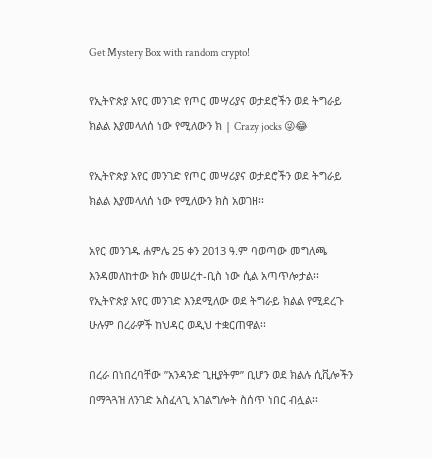Get Mystery Box with random crypto!

የኢትዮጵያ አየር መንገድ የጦር መሣሪያና ወታደሮችን ወደ ትግራይ ክልል እያመላለሰ ነው የሚለውን ክ | Crazy jocks 😜😂

የኢትዮጵያ አየር መንገድ የጦር መሣሪያና ወታደሮችን ወደ ትግራይ ክልል እያመላለሰ ነው የሚለውን ክስ አወገዘ፡፡

አየር መንገዱ ሐምሌ 25 ቀን 2013 ዓ.ም ባወጣው መግለጫ እንዳመለከተው ክሱ መሠረተ-ቢስ ነው ሲል አጣጥሎታል፡፡የኢትዮጵያ አየር መንገድ እንደሚለው ወደ ትግራይ ክልል የሚደረጉ ሁሉም በረራዎች ከህዳር ወዲህ ተቋርጠዋል፡፡

በረራ በነበረባቸው ”አንዳንድ ጊዚያትም” ቢሆን ወደ ክልሉ ሲቪሎችን በማጓጓዝ ለንገድ አስፈላጊ አገልግሎት ስሰጥ ነበር ብሏል፡፡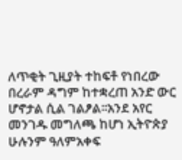ለጥቂት ጊዚያት ተከፍቶ የነበረው በረራም ዳግም ከተቋረጠ አንድ ውር ሆኖታል ሲል ገልፆል፡፡አንደ አየር መንገዱ መግለጫ ከሆነ ኢትዮጵያ ሁሉንም ዓለምአቀፍ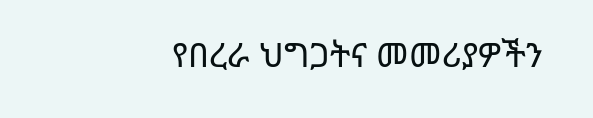የበረራ ህግጋትና መመሪያዎችን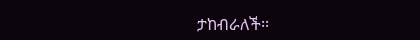ታከብራለች፡፡